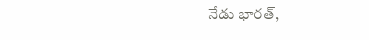నేడు భారత్,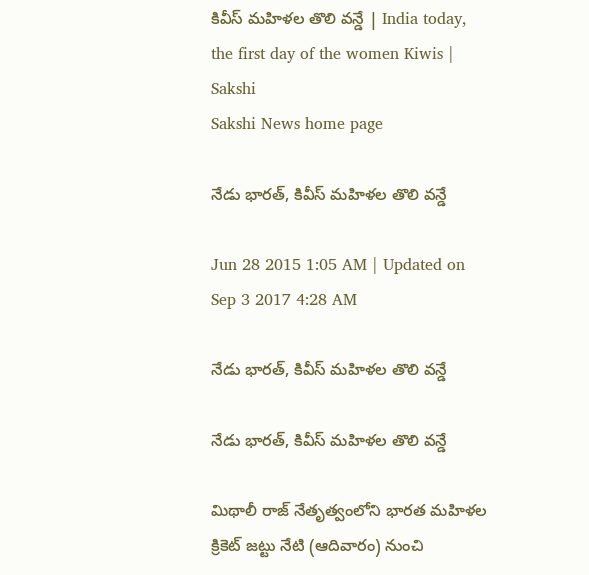కివీస్ మహిళల తొలి వన్డే | India today, the first day of the women Kiwis | Sakshi
Sakshi News home page

నేడు భారత్, కివీస్ మహిళల తొలి వన్డే

Jun 28 2015 1:05 AM | Updated on Sep 3 2017 4:28 AM

నేడు భారత్, కివీస్ మహిళల తొలి వన్డే

నేడు భారత్, కివీస్ మహిళల తొలి వన్డే

మిథాలీ రాజ్ నేతృత్వంలోని భారత మహిళల క్రికెట్ జట్టు నేటి (ఆదివారం) నుంచి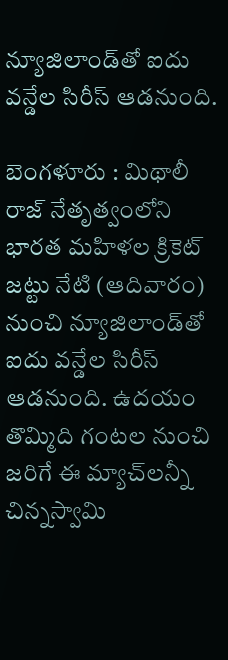న్యూజిలాండ్‌తో ఐదు వన్డేల సిరీస్ ఆడనుంది.

బెంగళూరు : మిథాలీ రాజ్ నేతృత్వంలోని భారత మహిళల క్రికెట్ జట్టు నేటి (ఆదివారం) నుంచి న్యూజిలాండ్‌తో ఐదు వన్డేల సిరీస్ ఆడనుంది. ఉదయం తొమ్మిది గంటల నుంచి జరిగే ఈ మ్యాచ్‌లన్నీ చిన్నస్వామి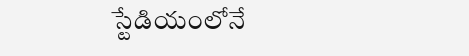స్టేడియంలోనే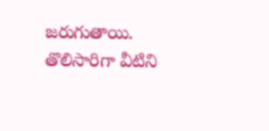జరుగుతాయి. తొలిసారిగా వీటిని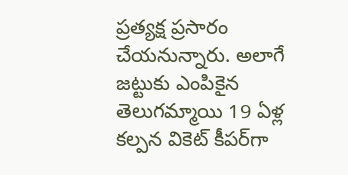ప్రత్యక్ష ప్రసారం చేయనున్నారు. అలాగే జట్టుకు ఎంపికైన తెలుగమ్మాయి 19 ఏళ్ల కల్పన వికెట్ కీపర్‌గా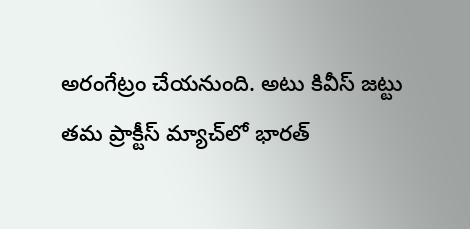అరంగేట్రం చేయనుంది. అటు కివీస్ జట్టు తమ ప్రాక్టీస్ మ్యాచ్‌లో భారత్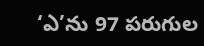‘ఎ’ను 97 పరుగుల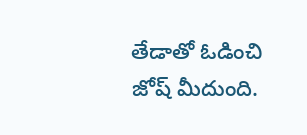తేడాతో ఓడించి జోష్ మీదుంది.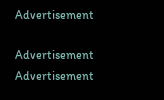Advertisement

Advertisement
Advertisement